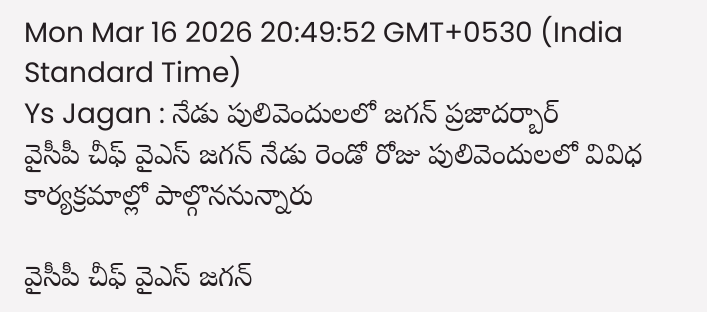Mon Mar 16 2026 20:49:52 GMT+0530 (India Standard Time)
Ys Jagan : నేడు పులివెందులలో జగన్ ప్రజాదర్బార్
వైసీపీ చీఫ్ వైఎస్ జగన్ నేడు రెండో రోజు పులివెందులలో వివిధ కార్యక్రమాల్లో పాల్గొననున్నారు

వైసీపీ చీఫ్ వైఎస్ జగన్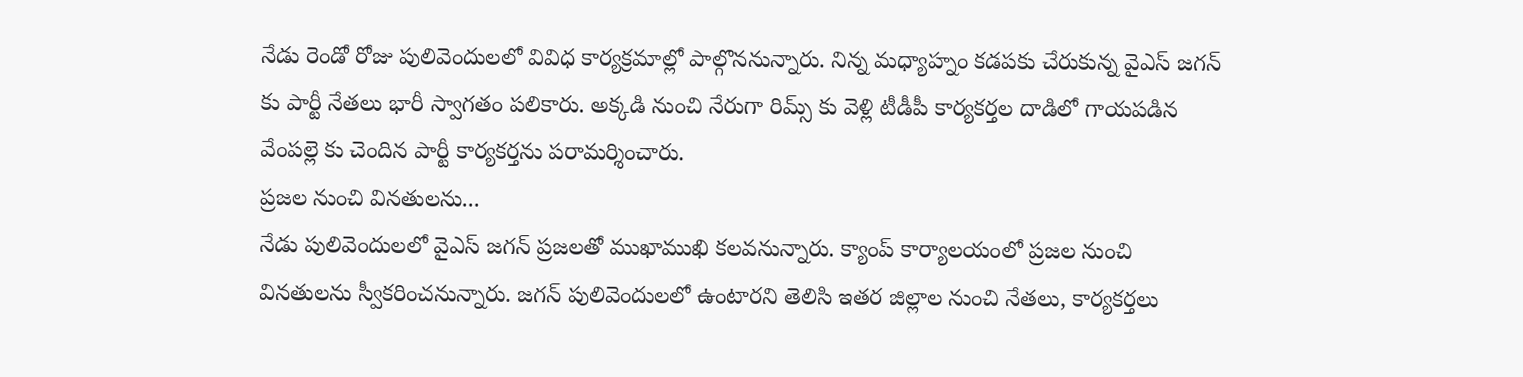నేడు రెండో రోజు పులివెందులలో వివిధ కార్యక్రమాల్లో పాల్గొననున్నారు. నిన్న మధ్యాహ్నం కడపకు చేరుకున్న వైఎస్ జగన్ కు పార్టీ నేతలు భారీ స్వాగతం పలికారు. అక్కడి నుంచి నేరుగా రిమ్స్ కు వెళ్లి టీడీపీ కార్యకర్తల దాడిలో గాయపడిన వేంపల్లె కు చెందిన పార్టీ కార్యకర్తను పరామర్శించారు.
ప్రజల నుంచి వినతులను...
నేడు పులివెందులలో వైఎస్ జగన్ ప్రజలతో ముఖాముఖి కలవనున్నారు. క్యాంప్ కార్యాలయంలో ప్రజల నుంచి వినతులను స్వీకరించనున్నారు. జగన్ పులివెందులలో ఉంటారని తెలిసి ఇతర జిల్లాల నుంచి నేతలు, కార్యకర్తలు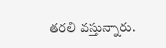తరలి వస్తున్నారు.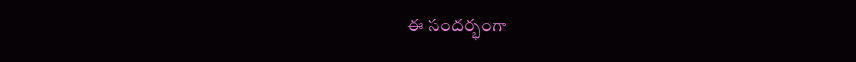ఈ సందర్భంగా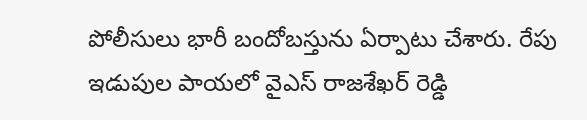పోలీసులు భారీ బందోబస్తును ఏర్పాటు చేశారు. రేపు ఇడుపుల పాయలో వైఎస్ రాజశేఖర్ రెడ్డి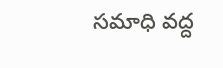సమాధి వద్ద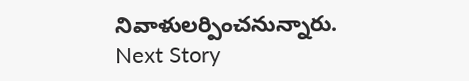నివాళులర్పించనున్నారు.
Next Story